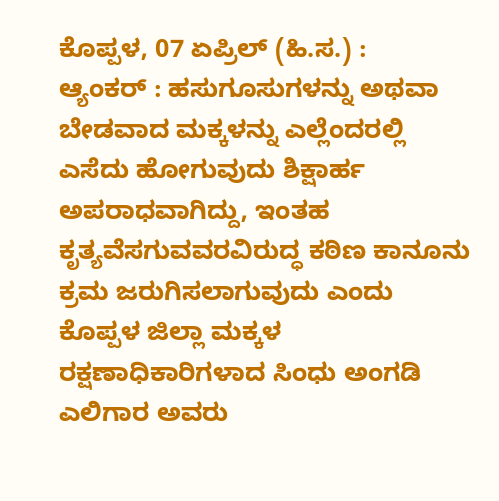ಕೊಪ್ಪಳ, 07 ಏಪ್ರಿಲ್ (ಹಿ.ಸ.) :
ಆ್ಯಂಕರ್ : ಹಸುಗೂಸುಗಳನ್ನು ಅಥವಾ ಬೇಡವಾದ ಮಕ್ಕಳನ್ನು ಎಲ್ಲೆಂದರಲ್ಲಿ ಎಸೆದು ಹೋಗುವುದು ಶಿಕ್ಷಾರ್ಹ ಅಪರಾಧವಾಗಿದ್ದು, ಇಂತಹ ಕೃತ್ಯವೆಸಗುವವರವಿರುದ್ಧ ಕಠಿಣ ಕಾನೂನು ಕ್ರಮ ಜರುಗಿಸಲಾಗುವುದು ಎಂದು ಕೊಪ್ಪಳ ಜಿಲ್ಲಾ ಮಕ್ಕಳ ರಕ್ಷಣಾಧಿಕಾರಿಗಳಾದ ಸಿಂಧು ಅಂಗಡಿ ಎಲಿಗಾರ ಅವರು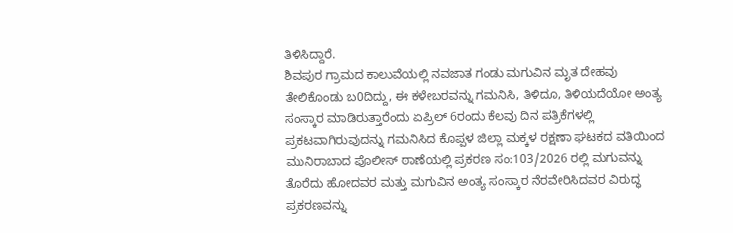ತಿಳಿಸಿದ್ದಾರೆ.
ಶಿವಪುರ ಗ್ರಾಮದ ಕಾಲುವೆಯಲ್ಲಿ ನವಜಾತ ಗಂಡು ಮಗುವಿನ ಮೃತ ದೇಹವು ತೇಲಿಕೊಂಡು ಬ0ದಿದ್ದು, ಈ ಕಳೇಬರವನ್ನು ಗಮನಿಸಿ, ತಿಳಿದೂ, ತಿಳಿಯದೆಯೋ ಅಂತ್ಯ ಸಂಸ್ಕಾರ ಮಾಡಿರುತ್ತಾರೆಂದು ಏಪ್ರಿಲ್ 6ರಂದು ಕೆಲವು ದಿನ ಪತ್ರಿಕೆಗಳಲ್ಲಿ ಪ್ರಕಟವಾಗಿರುವುದನ್ನು ಗಮನಿಸಿದ ಕೊಪ್ಪಳ ಜಿಲ್ಲಾ ಮಕ್ಕಳ ರಕ್ಷಣಾ ಘಟಕದ ವತಿಯಿಂದ ಮುನಿರಾಬಾದ ಪೊಲೀಸ್ ಠಾಣೆಯಲ್ಲಿ ಪ್ರಕರಣ ಸಂ:103/2026 ರಲ್ಲಿ ಮಗುವನ್ನು ತೊರೆದು ಹೋದವರ ಮತ್ತು ಮಗುವಿನ ಅಂತ್ಯ ಸಂಸ್ಕಾರ ನೆರವೇರಿಸಿದವರ ವಿರುದ್ಧ ಪ್ರಕರಣವನ್ನು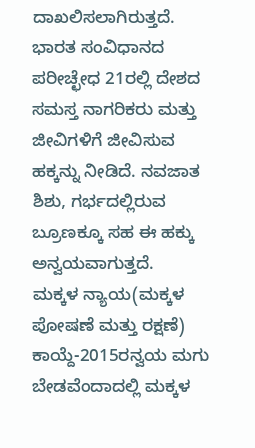ದಾಖಲಿಸಲಾಗಿರುತ್ತದೆ.
ಭಾರತ ಸಂವಿಧಾನದ ಪರೀಚ್ಛೇಧ 21ರಲ್ಲಿ ದೇಶದ ಸಮಸ್ತ ನಾಗರಿಕರು ಮತ್ತು ಜೀವಿಗಳಿಗೆ ಜೀವಿಸುವ ಹಕ್ಕನ್ನು ನೀಡಿದೆ. ನವಜಾತ ಶಿಶು, ಗರ್ಭದಲ್ಲಿರುವ ಬ್ರೂಣಕ್ಕೂ ಸಹ ಈ ಹಕ್ಕು ಅನ್ವಯವಾಗುತ್ತದೆ.
ಮಕ್ಕಳ ನ್ಯಾಯ(ಮಕ್ಕಳ ಪೋಷಣೆ ಮತ್ತು ರಕ್ಷಣೆ) ಕಾಯ್ದೆ-2015ರನ್ವಯ ಮಗು ಬೇಡವೆಂದಾದಲ್ಲಿ ಮಕ್ಕಳ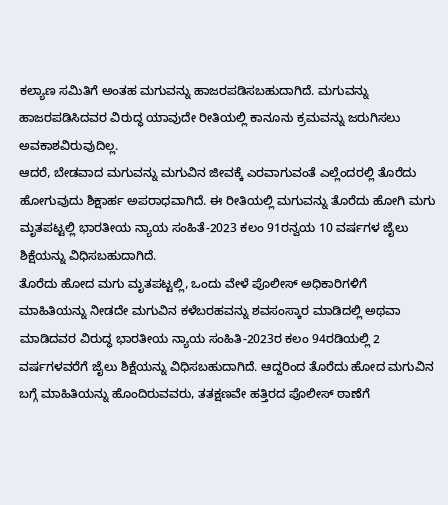ಕಲ್ಯಾಣ ಸಮಿತಿಗೆ ಅಂತಹ ಮಗುವನ್ನು ಹಾಜರಪಡಿಸಬಹುದಾಗಿದೆ. ಮಗುವನ್ನು ಹಾಜರಪಡಿಸಿದವರ ವಿರುದ್ಧ ಯಾವುದೇ ರೀತಿಯಲ್ಲಿ ಕಾನೂನು ಕ್ರಮವನ್ನು ಜರುಗಿಸಲು ಅವಕಾಶವಿರುವುದಿಲ್ಲ.
ಆದರೆ, ಬೇಡವಾದ ಮಗುವನ್ನು ಮಗುವಿನ ಜೀವಕ್ಕೆ ಎರವಾಗುವಂತೆ ಎಲ್ಲೆಂದರಲ್ಲಿ ತೊರೆದು ಹೋಗುವುದು ಶಿಕ್ಷಾರ್ಹ ಅಪರಾಧವಾಗಿದೆ. ಈ ರೀತಿಯಲ್ಲಿ ಮಗುವನ್ನು ತೊರೆದು ಹೋಗಿ ಮಗು ಮೃತಪಟ್ಟಲ್ಲಿ ಭಾರತೀಯ ನ್ಯಾಯ ಸಂಹಿತೆ-2023 ಕಲಂ 91ರನ್ವಯ 10 ವರ್ಷಗಳ ಜೈಲು ಶಿಕ್ಷೆಯನ್ನು ವಿಧಿಸಬಹುದಾಗಿದೆ.
ತೊರೆದು ಹೋದ ಮಗು ಮೃತಪಟ್ಟಲ್ಲಿ, ಒಂದು ವೇಳೆ ಪೊಲೀಸ್ ಅಧಿಕಾರಿಗಳಿಗೆ ಮಾಹಿತಿಯನ್ನು ನೀಡದೇ ಮಗುವಿನ ಕಳೆಬರಹವನ್ನು ಶವಸಂಸ್ಕಾರ ಮಾಡಿದಲ್ಲಿ ಅಥವಾ ಮಾಡಿದವರ ವಿರುದ್ಧ ಭಾರತೀಯ ನ್ಯಾಯ ಸಂಹಿತಿ-2023ರ ಕಲಂ 94ರಡಿಯಲ್ಲಿ 2 ವರ್ಷಗಳವರೆಗೆ ಜೈಲು ಶಿಕ್ಷೆಯನ್ನು ವಿಧಿಸಬಹುದಾಗಿದೆ. ಆದ್ದರಿಂದ ತೊರೆದು ಹೋದ ಮಗುವಿನ ಬಗ್ಗೆ ಮಾಹಿತಿಯನ್ನು ಹೊಂದಿರುವವರು, ತತಕ್ಷಣವೇ ಹತ್ತಿರದ ಪೊಲೀಸ್ ಠಾಣೆಗೆ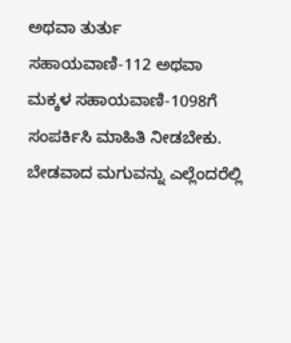ಅಥವಾ ತುರ್ತು ಸಹಾಯವಾಣಿ-112 ಅಥವಾ ಮಕ್ಕಳ ಸಹಾಯವಾಣಿ-1098ಗೆ ಸಂಪರ್ಕಿಸಿ ಮಾಹಿತಿ ನೀಡಬೇಕು.
ಬೇಡವಾದ ಮಗುವನ್ನು ಎಲ್ಲೆಂದರೆಲ್ಲಿ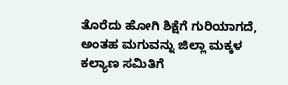ತೊರೆದು ಹೋಗಿ ಶಿಕ್ಷೆಗೆ ಗುರಿಯಾಗದೆ, ಅಂತಹ ಮಗುವನ್ನು ಜಿಲ್ಲಾ ಮಕ್ಕಳ ಕಲ್ಯಾಣ ಸಮಿತಿಗೆ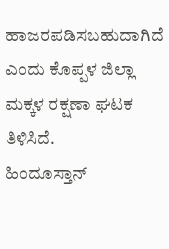ಹಾಜರಪಡಿಸಬಹುದಾಗಿದೆ ಎಂದು ಕೊಪ್ಪಳ ಜಿಲ್ಲಾ ಮಕ್ಕಳ ರಕ್ಷಣಾ ಘಟಕ ತಿಳಿಸಿದೆ.
ಹಿಂದೂಸ್ತಾನ್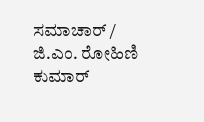ಸಮಾಚಾರ್ / ಜಿ.ಎಂ. ರೋಹಿಣಿ ಕುಮಾರ್